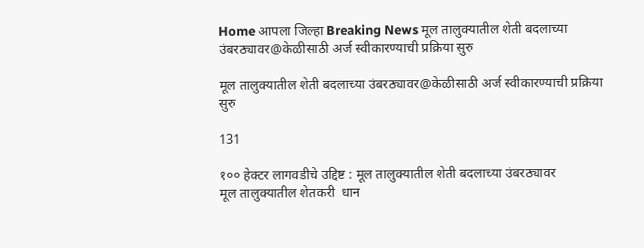Home आपला जिल्हा Breaking News मूल तालुक्यातील शेती बदलाच्या उंबरठ्यावर@केळीसाठी अर्ज स्वीकारण्याची प्रक्रिया सुरु

मूल तालुक्यातील शेती बदलाच्या उंबरठ्यावर@केळीसाठी अर्ज स्वीकारण्याची प्रक्रिया सुरु

131

१०० हेक्टर लागवडीचे उद्दिष्ट : मूल तालुक्यातील शेती बदलाच्या उंबरठ्यावर
मूल तालुक्यातील शेतकरी  धान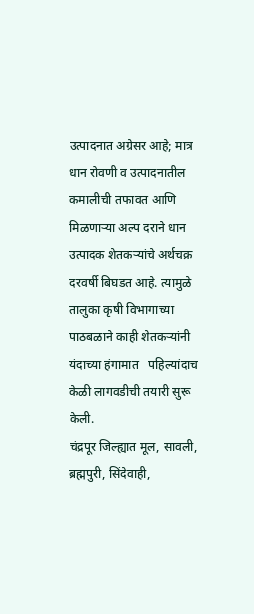उत्पादनात अग्रेसर आहे; मात्र धान रोवणी व उत्पादनातील कमालीची तफावत आणि मिळणाऱ्या अल्प दराने धान उत्पादक शेतकऱ्यांचे अर्थचक्र दरवर्षी बिघडत आहे. त्यामुळे तालुका कृषी विभागाच्या पाठबळाने काही शेतकऱ्यांनी यंदाच्या हंगामात   पहिल्यांदाच केळी लागवडीची तयारी सुरू केली.
चंद्रपूर जिल्ह्यात मूल, सावली, ब्रह्मपुरी, सिंदेवाही,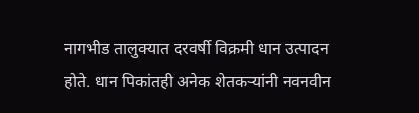नागभीड तालुक्यात दरवर्षी विक्रमी धान उत्पादन होते. धान पिकांतही अनेक शेतकऱ्यांनी नवनवीन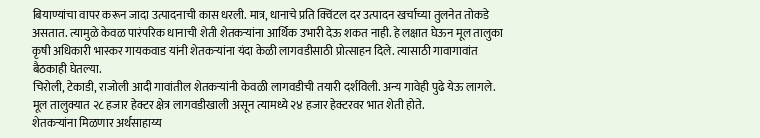बियाण्यांचा वापर करून जादा उत्पादनाची कास धरली. मात्र, धानाचे प्रति क्विंटल दर उत्पादन खर्चाच्या तुलनेत तोकडे असतात. त्यामुळे केवळ पारंपरिक धानाची शेती शेतकऱ्यांना आर्थिक उभारी देऊ शकत नाही. हे लक्षात घेऊन मूल तालुका कृषी अधिकारी भास्कर गायकवाड यांनी शेतकऱ्यांना यंदा केळी लागवडीसाठी प्रोत्साहन दिले. त्यासाठी गावागावांत बैठकाही घेतल्या.
चिरोली, टेकाडी, राजोली आदी गावांतील शेतकऱ्यांनी केवळी लागवडीची तयारी दर्शविली. अन्य गावेही पुढे येऊ लागले. मूल तालुक्यात २८ हजार हेक्टर क्षेत्र लागवडीखाली असून त्यामध्ये २४ हजार हेक्टरवर भात शेती होते.
शेतकऱ्यांना मिळणार अर्थसाहाय्य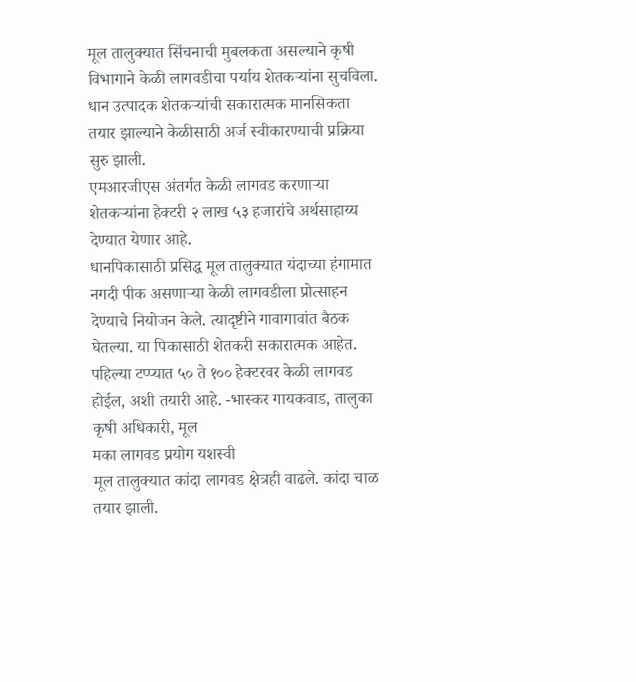मूल तालुक्यात सिंचनाची मुबलकता असल्याने कृषी विभागाने केळी लागवडीचा पर्याय शेतकऱ्यांना सुचविला. धान उत्पादक शेतकऱ्यांची सकारात्मक मानसिकता तयार झाल्याने केळीसाठी अर्ज स्वीकारण्याची प्रक्रिया सुरु झाली.
एमआरजीएस अंतर्गत केळी लागवड करणाऱ्या शेतकऱ्यांना हेक्टरी २ लाख ५३ हजारांचे अर्थसाहाय्य देण्यात येणार आहे.
धानपिकासाठी प्रसिद्ध मूल तालुक्यात यंदाच्या हंगामात नगदी पीक असणाऱ्या केळी लागवडीला प्रोत्साहन देण्याचे नियोजन केले. त्यादृष्टीने गावागावांत बैठक घेतल्या. या पिकासाठी शेतकरी सकारात्मक आहेत. पहिल्या टप्प्यात ५० ते १०० हेक्टरवर केळी लागवड होईल, अशी तयारी आहे. -भास्कर गायकवाड, तालुका कृषी अधिकारी, मूल
मका लागवड प्रयोग यशस्वी
मूल तालुक्यात कांदा लागवड क्षेत्रही वाढले. कांदा चाळ तयार झाली.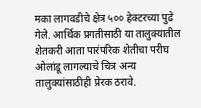मका लागवडीचे क्षेत्र ५०० हेक्टरच्या पुढे गेले. आर्थिक प्रगतीसाठी या तालुक्यातील शेतकरी आता पारंपरिक शेतीचा परीघ ओलांडू लागल्याचे चित्र अन्य तालुक्यांसाठीही प्रेरक ठरावे.